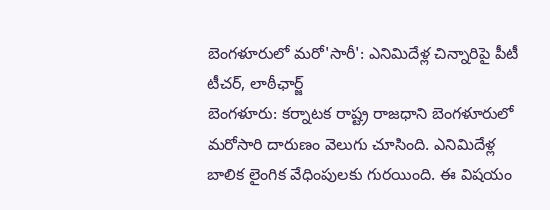బెంగళూరులో మరో'సారీ': ఎనిమిదేళ్ల చిన్నారిపై పీటీ టీచర్, లాఠీఛార్జ్
బెంగళూరు: కర్నాటక రాష్ట్ర రాజధాని బెంగళూరులో మరోసారి దారుణం వెలుగు చూసింది. ఎనిమిదేళ్ల బాలిక లైంగిక వేధింపులకు గురయింది. ఈ విషయం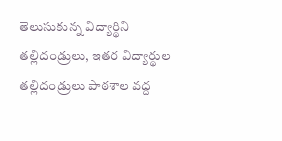తెలుసుకున్న విద్యార్థిని తల్లిదండ్రులు, ఇతర విద్యార్థుల తల్లిదండ్రులు పాఠశాల వద్ద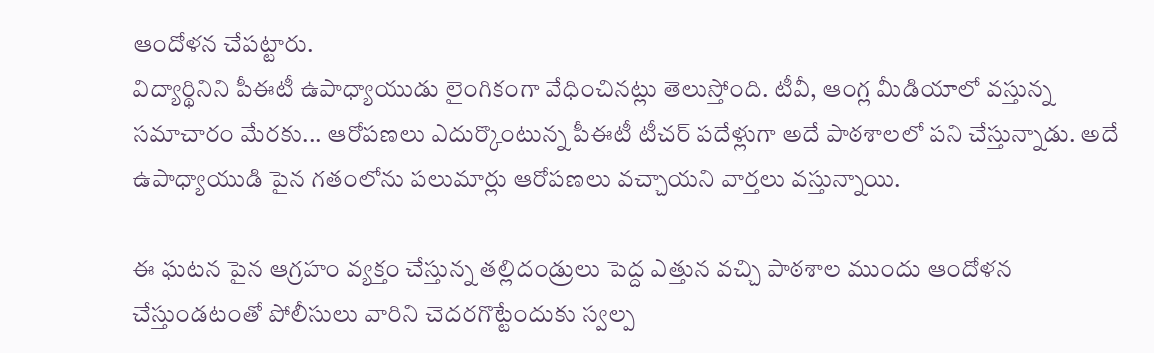ఆందోళన చేపట్టారు.
విద్యార్థినిని పీఈటీ ఉపాధ్యాయుడు లైంగికంగా వేధించినట్లు తెలుస్తోంది. టీవీ, ఆంగ్ల మీడియాలో వస్తున్న సమాచారం మేరకు... ఆరోపణలు ఎదుర్కొంటున్న పీఈటీ టీచర్ పదేళ్లుగా అదే పాఠశాలలో పని చేస్తున్నాడు. అదే ఉపాధ్యాయుడి పైన గతంలోను పలుమార్లు ఆరోపణలు వచ్చాయని వార్తలు వస్తున్నాయి.

ఈ ఘటన పైన ఆగ్రహం వ్యక్తం చేస్తున్న తల్లిదండ్రులు పెద్ద ఎత్తున వచ్చి పాఠశాల ముందు ఆందోళన చేస్తుండటంతో పోలీసులు వారిని చెదరగొట్టేందుకు స్వల్ప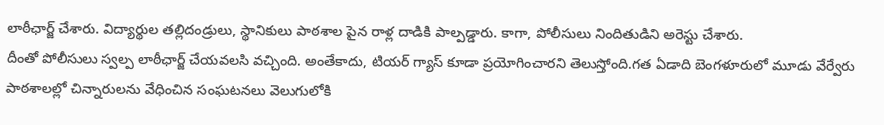లాఠీఛార్జ్ చేశారు. విద్యార్థుల తల్లిదండ్రులు, స్థానికులు పాఠశాల పైన రాళ్ల దాడికి పాల్పడ్డారు. కాగా, పోలీసులు నిందితుడిని అరెస్టు చేశారు.
దీంతో పోలీసులు స్వల్ప లాఠీఛార్జ్ చేయవలసి వచ్చింది. అంతేకాదు, టియర్ గ్యాస్ కూడా ప్రయోగించారని తెలుస్తోంది.గత ఏడాది బెంగళూరులో మూడు వేర్వేరు పాఠశాలల్లో చిన్నారులను వేధించిన సంఘటనలు వెలుగులోకి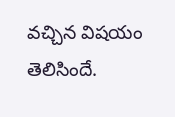వచ్చిన విషయం తెలిసిందే.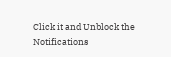Click it and Unblock the Notifications